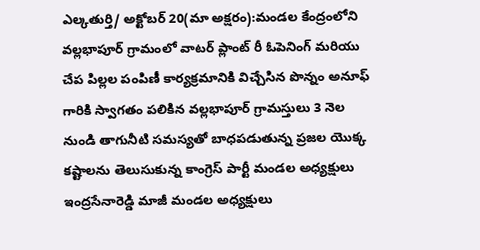ఎల్కతుర్తి/ అక్టోబర్ 20(మా అక్షరం):మండల కేంద్రంలోని వల్లభాపూర్ గ్రామంలో వాటర్ ప్లాంట్ రీ ఓపెనింగ్ మరియు చేప పిల్లల పంపిణీ కార్యక్రమానికి విచ్చేసిన పొన్నం అనూఫ్ గారికి స్వాగతం పలికిన వల్లభాపూర్ గ్రామస్తులు 3 నెల నుండి తాగునీటి సమస్యతో బాధపడుతున్న ప్రజల యొక్క కష్టాలను తెలుసుకున్న కాంగ్రెస్ పార్టీ మండల అధ్యక్షులు ఇంద్రసేనారెడ్డి మాజీ మండల అధ్యక్షులు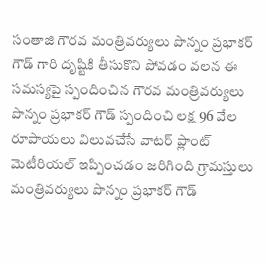సంతాజి గౌరవ మంత్రివర్యులు పొన్నం ప్రభాకర్ గౌడ్ గారి దృష్టికి తీసుకొని పోవడం వలన ఈ సమస్యపై స్పందించిన గౌరవ మంత్రివర్యులు పొన్నం ప్రభాకర్ గౌడ్ స్పందించి లక్ష 96 వేల రూపాయలు విలువచేసే వాటర్ ప్లాంట్ మెటీరియల్ ఇప్పించడం జరిగింది గ్రామస్తులు మంత్రివర్యులు పొన్నం ప్రభాకర్ గౌడ్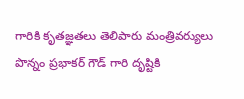గారికి కృతజ్ఞతలు తెలిపారు మంత్రివర్యులు పొన్నం ప్రభాకర్ గౌడ్ గారి దృష్టికి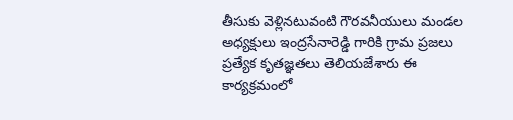తీసుకు వెళ్లినటువంటి గౌరవనీయులు మండల అధ్యక్షులు ఇంద్రసేనారెడ్డి గారికి గ్రామ ప్రజలు ప్రత్యేక కృతజ్ఞతలు తెలియజేశారు ఈ కార్యక్రమంలో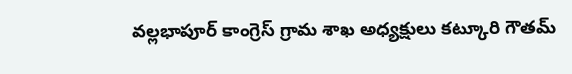వల్లభాపూర్ కాంగ్రెస్ గ్రామ శాఖ అధ్యక్షులు కట్కూరి గౌతమ్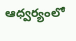ఆధ్వర్యంలో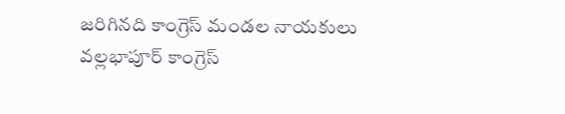జరిగినది కాంగ్రెస్ మండల నాయకులు వల్లభాపూర్ కాంగ్రెస్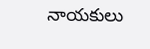నాయకులు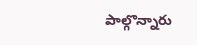పాల్గొన్నారు